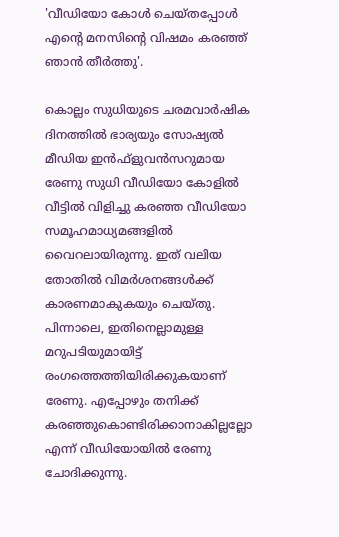'വീ‍ഡ‍ിയോ കോൾ ചെയ്തപ്പോൾ എന്റെ മനസിന്റെ വിഷമം കരഞ്ഞ് ഞാൻ തീർത്തു'.

കൊല്ലം സുധിയുടെ ചരമവാർഷിക ദിനത്തിൽ ഭാര്യയും സോഷ്യൽ മീഡിയ ഇൻഫ്ളുവൻസറുമായ രേണു സുധി വീഡിയോ കോളിൽ വീട്ടിൽ വിളിച്ചു കരഞ്ഞ വീഡിയോ സമൂഹമാധ്യമങ്ങളിൽ വൈറലായിരുന്നു. ഇത് വലിയ തോതിൽ വിമർശനങ്ങൾക്ക് കാരണമാകുകയും ചെയ്തു. പിന്നാലെ, ഇതിനെല്ലാമുള്ള മറുപടിയുമായിട്ട് രംഗത്തെത്തിയിരിക്കുകയാണ് രേണു. എപ്പോഴും തനിക്ക് കരഞ്ഞുകൊണ്ടിരിക്കാനാകില്ലല്ലോ എന്ന് വീഡിയോയിൽ രേണു ചോദിക്കുന്നു.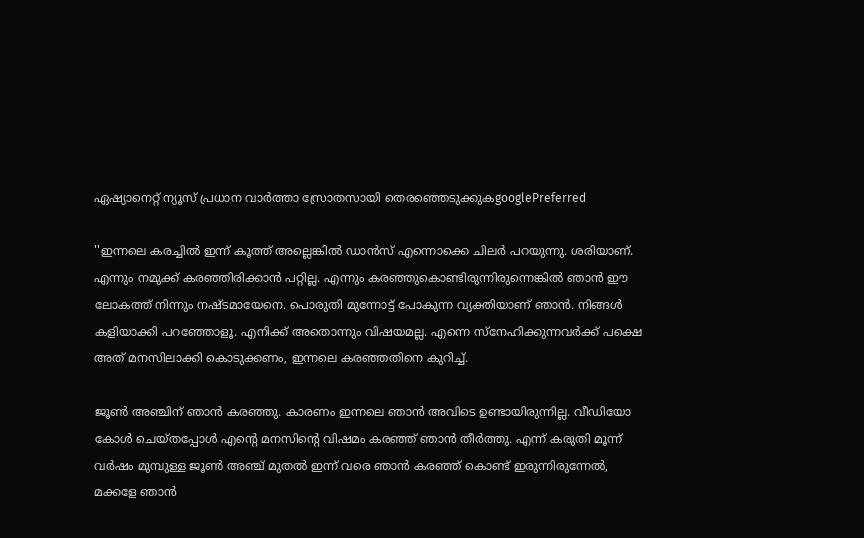ഏഷ്യാനെറ്റ് ന്യൂസ് പ്രധാന വാർത്താ സ്രോതസായി തെരഞ്ഞെടുക്കുകgooglePreferred

''ഇന്നലെ കരച്ചിൽ ഇന്ന് കൂത്ത് അല്ലെങ്കിൽ ഡാൻസ് എന്നൊക്കെ ചിലർ പറയുന്നു. ശരിയാണ്. എന്നും നമുക്ക് കരഞ്ഞിരിക്കാൻ പറ്റില്ല. എന്നും കരഞ്ഞുകൊണ്ടിരുന്നിരുന്നെങ്കിൽ ഞാൻ ഈ ലോകത്ത് നിന്നും നഷ്ടമായേനെ. പൊരുതി മുന്നോട്ട് പോകുന്ന വ്യക്തിയാണ് ‍ഞാൻ. നിങ്ങൾ കളിയാക്കി പറഞ്ഞോളൂ. എനിക്ക് അതൊന്നും വിഷയമല്ല. എന്നെ സ്നേഹിക്കുന്നവർക്ക് പക്ഷെ അത് മനസിലാക്കി കൊടുക്കണം, ഇന്നലെ കരഞ്ഞതിനെ കുറിച്ച്.

ജൂൺ അഞ്ചിന് ഞാൻ കരഞ്ഞു. കാരണം ഇന്നലെ ഞാൻ അവിടെ ഉണ്ടായിരുന്നില്ല. വീ‍ഡ‍ിയോ കോൾ ചെയ്തപ്പോൾ എന്റെ മനസിന്റെ വിഷമം കരഞ്ഞ് ഞാൻ തീർത്തു. എന്ന് കരുതി മൂന്ന് വർഷം മുമ്പുള്ള ജൂൺ അഞ്ച് മുതൽ ഇന്ന് വരെ ഞാൻ കരഞ്ഞ് കൊണ്ട് ഇരുന്നിരുന്നേൽ, മക്കളേ ഞാൻ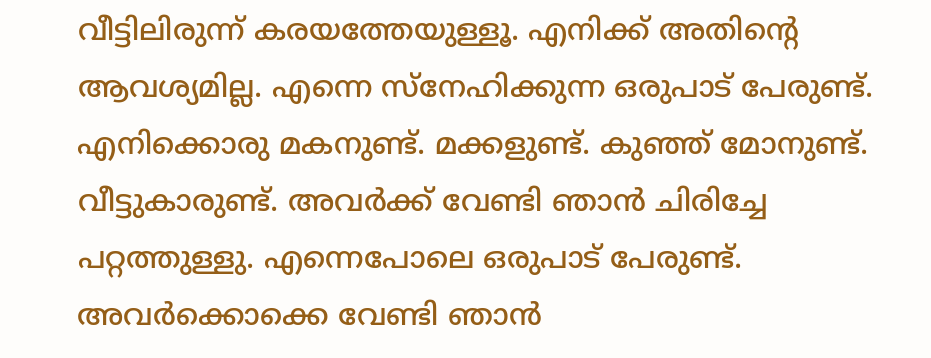വീട്ടിലിരുന്ന് കരയത്തേയുള്ളൂ. എനിക്ക് അതിന്റെ ആവശ്യമില്ല. എന്നെ സ്നേഹിക്കുന്ന ഒരുപാട് പേരുണ്ട്. എനിക്കൊരു മകനുണ്ട്. മക്കളുണ്ട്. കുഞ്ഞ് മോനുണ്ട്. വീട്ടുകാരുണ്ട്. അവർക്ക് വേണ്ടി ഞാൻ ചിരിച്ചേ പറ്റത്തുള്ളു. എന്നെപോലെ ഒരുപാട് പേരുണ്ട്. അവർക്കൊക്കെ വേണ്ടി ഞാൻ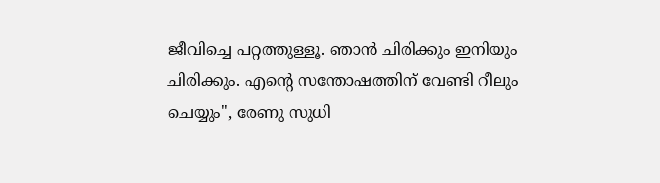ജീവിച്ചെ പറ്റത്തുള്ളൂ. ഞാൻ ചിരിക്കും ഇനിയും ചിരിക്കും. എന്റെ സന്തോഷത്തിന് വേണ്ടി റീലും ചെയ്യും'', രേണു സുധി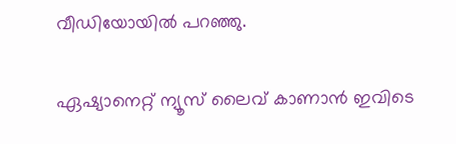വീഡിയോയിൽ പറഞ്ഞു.

ഏഷ്യാനെറ്റ് ന്യൂസ് ലൈവ് കാണാന്‍ ഇവിടെ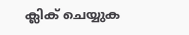ക്ലിക് ചെയ്യുക